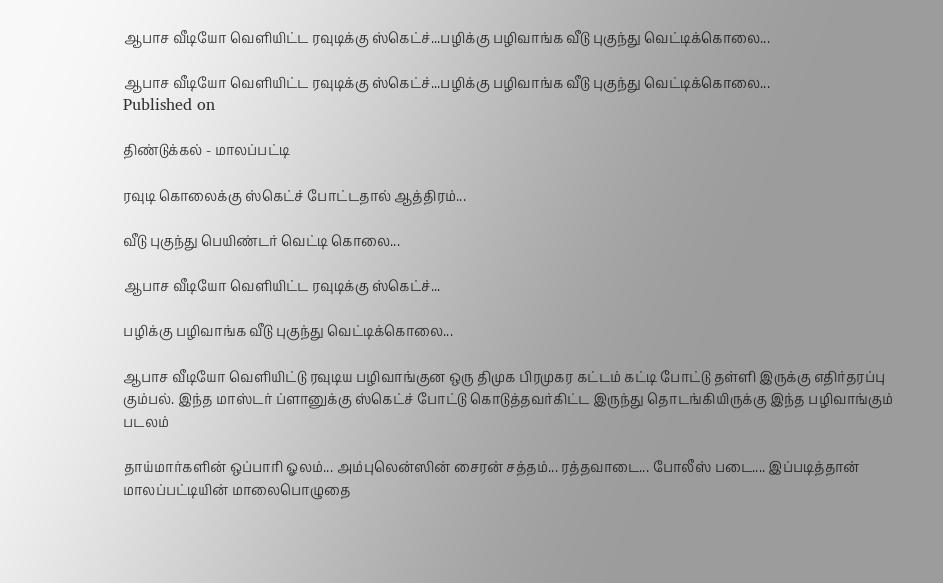ஆபாச வீடியோ வெளியிட்ட ரவுடிக்கு ஸ்கெட்ச்...பழிக்கு பழிவாங்க வீடு புகுந்து வெட்டிக்கொலை...

ஆபாச வீடியோ வெளியிட்ட ரவுடிக்கு ஸ்கெட்ச்...பழிக்கு பழிவாங்க வீடு புகுந்து வெட்டிக்கொலை...
Published on

திண்டுக்கல் - மாலப்பட்டி

ரவுடி கொலைக்கு ஸ்கெட்ச் போட்டதால் ஆத்திரம்...

வீடு புகுந்து பெயிண்டர் வெட்டி கொலை...

ஆபாச வீடியோ வெளியிட்ட ரவுடிக்கு ஸ்கெட்ச்...

பழிக்கு பழிவாங்க வீடு புகுந்து வெட்டிக்கொலை...

ஆபாச வீடியோ வெளியிட்டு ரவுடிய பழிவாங்குன ஒரு திமுக பிரமுகர கட்டம் கட்டி போட்டு தள்ளி இருக்கு எதிர்தரப்பு கும்பல். இந்த மாஸ்டர் ப்ளானுக்கு ஸ்கெட்ச் போட்டு கொடுத்தவர்கிட்ட இருந்து தொடங்கியிருக்கு இந்த பழிவாங்கும் படலம்

தாய்மார்களின் ஒப்பாரி ஓலம்... அம்புலென்ஸின் சைரன் சத்தம்... ரத்தவாடை... போலீஸ் படை.... இப்படித்தான் மாலப்பட்டியின் மாலைபொழுதை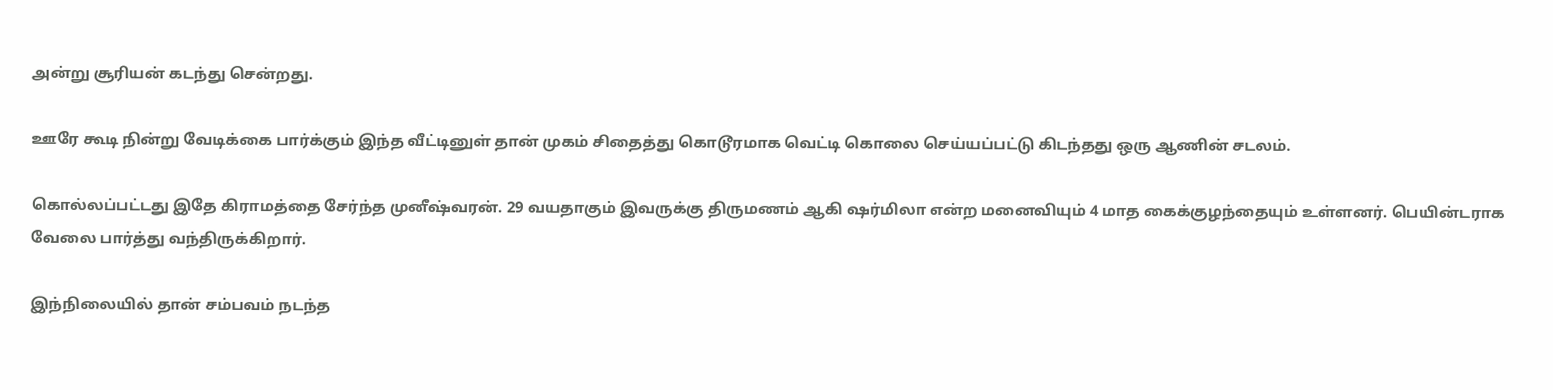அன்று சூரியன் கடந்து சென்றது.

ஊரே கூடி நின்று வேடிக்கை பார்க்கும் இந்த வீட்டினுள் தான் முகம் சிதைத்து கொடூரமாக வெட்டி கொலை செய்யப்பட்டு கிடந்தது ஒரு ஆணின் சடலம்.

கொல்லப்பட்டது இதே கிராமத்தை சேர்ந்த முனீஷ்வரன். 29 வயதாகும் இவருக்கு திருமணம் ஆகி ஷர்மிலா என்ற மனைவியும் 4 மாத கைக்குழந்தையும் உள்ளனர். பெயின்டராக வேலை பார்த்து வந்திருக்கிறார்.

இந்நிலையில் தான் சம்பவம் நடந்த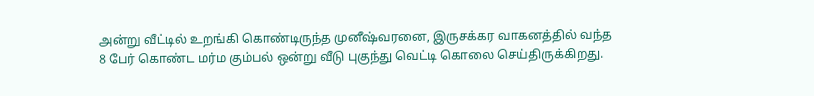அன்று வீட்டில் உறங்கி கொண்டிருந்த முனீஷ்வரனை, இருசக்கர வாகனத்தில் வந்த 8 பேர் கொண்ட மர்ம கும்பல் ஒன்று வீடு புகுந்து வெட்டி கொலை செய்திருக்கிறது.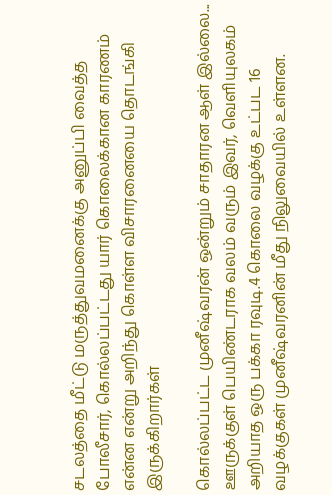சடலத்தை மீட்டு மருத்துவமனைக்கு அனுப்பி வைத்த போலீசார், கொல்லப்பட்டது யார் கொலைக்கான காரணம் என்ன என்று அறிந்து கொள்ள விசாரனையை தொடங்கி இருக்கிறார்கள்

கொல்லப்பட்ட முனீஷ்வரன் ஒன்றும் சாதாரன ஆள் இல்லை... ஊருக்குள் பெயிண்டராக வலம் வரும் இவர், வெளியுலகம் அறியாத ஒரு பக்கா ரவுடி.4 கொலை வழக்கு உட்பட 16 வழக்குகள் முனீஷ்வரனின் மீது நிலுவையில் உள்ளன.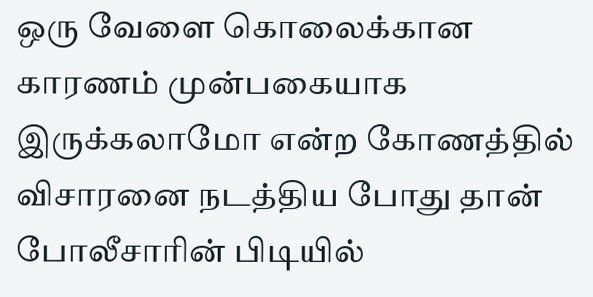ஒரு வேளை கொலைக்கான காரணம் முன்பகையாக இருக்கலாமோ என்ற கோணத்தில் விசாரனை நடத்திய போது தான் போலீசாரின் பிடியில்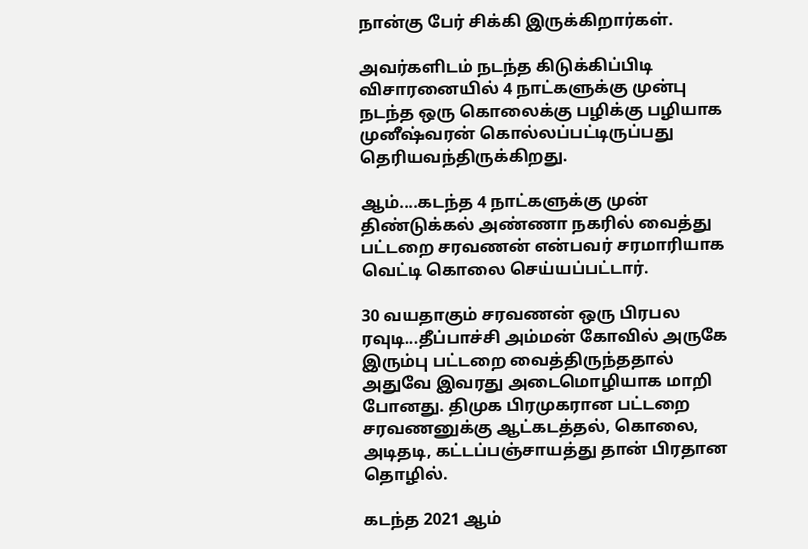நான்கு பேர் சிக்கி இருக்கிறார்கள்.

அவர்களிடம் நடந்த கிடுக்கிப்பிடி விசாரனையில் 4 நாட்களுக்கு முன்பு நடந்த ஒரு கொலைக்கு பழிக்கு பழியாக முனீஷ்வரன் கொல்லப்பட்டிருப்பது தெரியவந்திருக்கிறது.

ஆம்....கடந்த 4 நாட்களுக்கு முன் திண்டுக்கல் அண்ணா நகரில் வைத்து பட்டறை சரவணன் என்பவர் சரமாரியாக வெட்டி கொலை செய்யப்பட்டார்.

30 வயதாகும் சரவணன் ஒரு பிரபல ரவுடி...தீப்பாச்சி அம்மன் கோவில் அருகே இரும்பு பட்டறை வைத்திருந்ததால் அதுவே இவரது அடைமொழியாக மாறி போனது. திமுக பிரமுகரான பட்டறை சரவணனுக்கு ஆட்கடத்தல், கொலை, அடிதடி, கட்டப்பஞ்சாயத்து தான் பிரதான தொழில்.

கடந்த 2021 ஆம்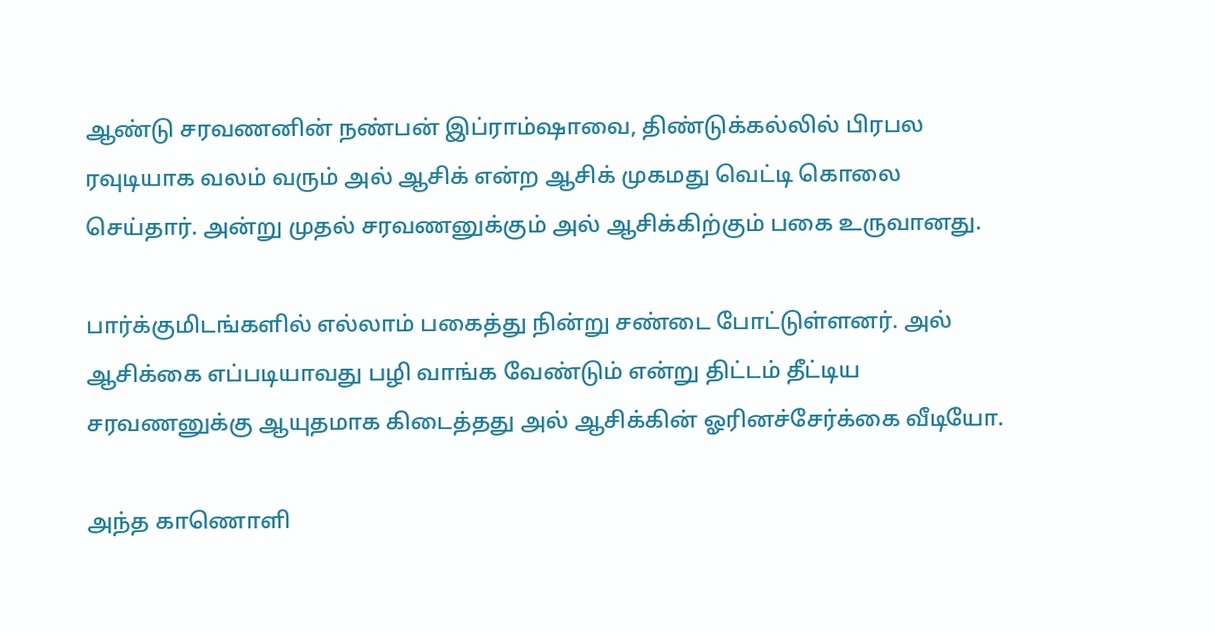ஆண்டு சரவணனின் நண்பன் இப்ராம்ஷாவை, திண்டுக்கல்லில் பிரபல ரவுடியாக வலம் வரும் அல் ஆசிக் என்ற ஆசிக் முகமது வெட்டி கொலை செய்தார். அன்று முதல் சரவணனுக்கும் அல் ஆசிக்கிற்கும் பகை உருவானது.

பார்க்குமிடங்களில் எல்லாம் பகைத்து நின்று சண்டை போட்டுள்ளனர். அல் ஆசிக்கை எப்படியாவது பழி வாங்க வேண்டும் என்று திட்டம் தீட்டிய சரவணனுக்கு ஆயுதமாக கிடைத்தது அல் ஆசிக்கின் ஓரினச்சேர்க்கை வீடியோ.

அந்த காணொளி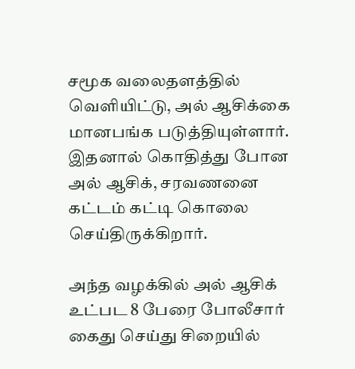சமூக வலைதளத்தில் வெளியிட்டு, அல் ஆசிக்கை மானபங்க படுத்தியுள்ளார். இதனால் கொதித்து போன அல் ஆசிக், சரவணனை கட்டம் கட்டி கொலை செய்திருக்கிறார்.

அந்த வழக்கில் அல் ஆசிக் உட்பட 8 பேரை போலீசார் கைது செய்து சிறையில்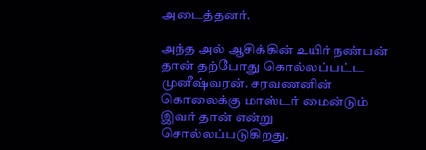அடைத்தனர்.

அந்த அல் ஆசிக்கின் உயிர் நண்பன் தான் தற்போது கொல்லப்பட்ட முனீஷ்வரன். சரவணனின் கொலைக்கு மாஸ்டர் மைன்டும் இவர் தான் என்று சொல்லப்படுகிறது.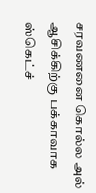சரவணனை கொல்ல அல் ஆசிக்கிற்கு பக்காவாக ஸ்கெட்ச்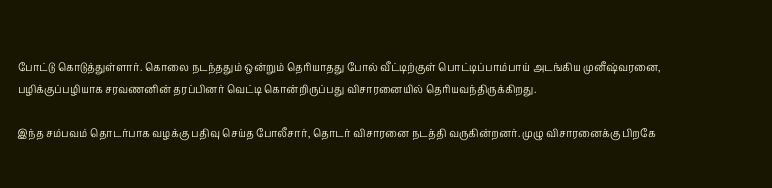போட்டு கொடுத்துள்ளார். கொலை நடந்ததும் ஒன்றும் தெரியாதது போல் வீட்டிற்குள் பொட்டிப்பாம்பாய் அடங்கிய முனீஷ்வரனை, பழிக்குப்பழியாக சரவணனின் தரப்பினர் வெட்டி கொன்றிருப்பது விசாரனையில் தெரியவந்திருக்கிறது.

இந்த சம்பவம் தொடர்பாக வழக்கு பதிவு செய்த போலீசார், தொடர் விசாரனை நடத்தி வருகின்றனர். முழு விசாரனைக்கு பிறகே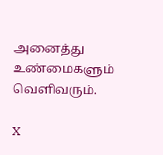அனைத்து உண்மைகளும் வெளிவரும்.

X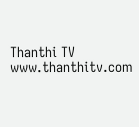Thanthi TV
www.thanthitv.com